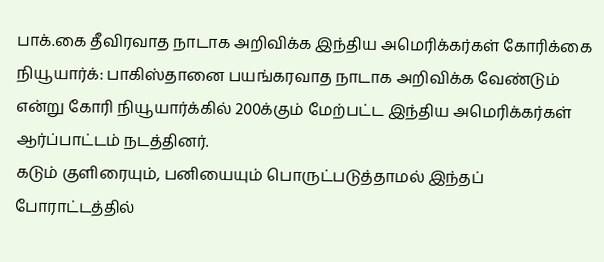பாக்.கை தீவிரவாத நாடாக அறிவிக்க இந்திய அமெரிக்கர்கள் கோரிக்கை
நியூயார்க்: பாகிஸ்தானை பயங்கரவாத நாடாக அறிவிக்க வேண்டும் என்று கோரி நியூயார்க்கில் 200க்கும் மேற்பட்ட இந்திய அமெரிக்கர்கள் ஆர்ப்பாட்டம் நடத்தினர்.
கடும் குளிரையும், பனியையும் பொருட்படுத்தாமல் இந்தப் போராட்டத்தில்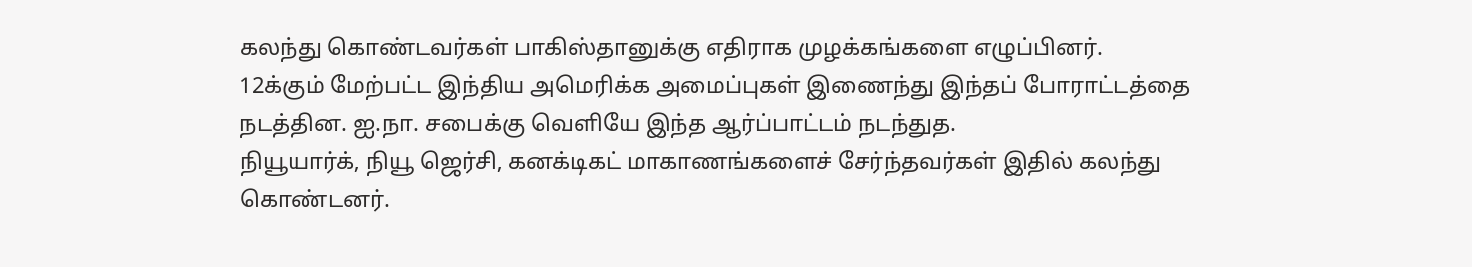கலந்து கொண்டவர்கள் பாகிஸ்தானுக்கு எதிராக முழக்கங்களை எழுப்பினர்.
12க்கும் மேற்பட்ட இந்திய அமெரிக்க அமைப்புகள் இணைந்து இந்தப் போராட்டத்தை நடத்தின. ஐ.நா. சபைக்கு வெளியே இந்த ஆர்ப்பாட்டம் நடந்துத.
நியூயார்க், நியூ ஜெர்சி, கனக்டிகட் மாகாணங்களைச் சேர்ந்தவர்கள் இதில் கலந்து கொண்டனர்.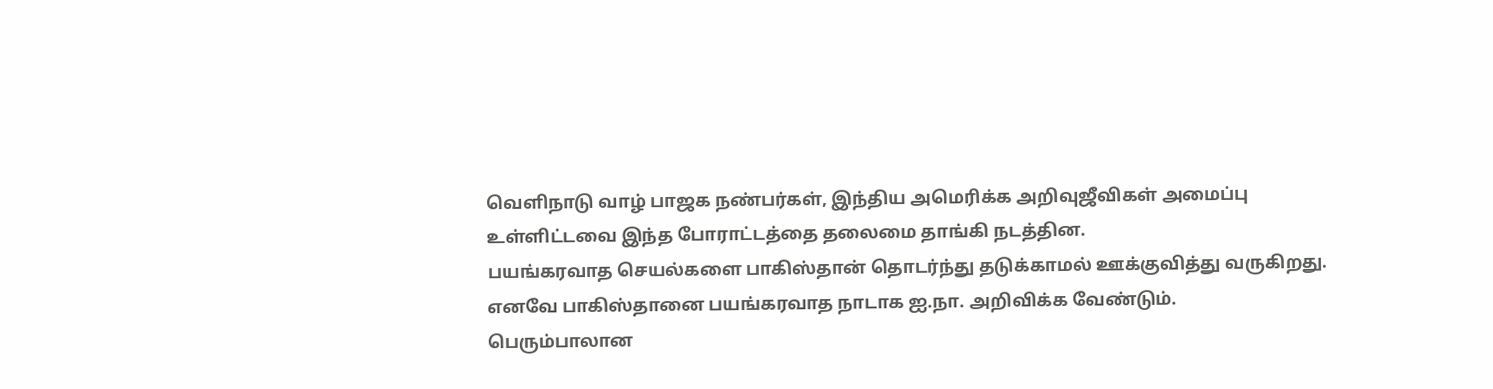வெளிநாடு வாழ் பாஜக நண்பர்கள், இந்திய அமெரிக்க அறிவுஜீவிகள் அமைப்பு உள்ளிட்டவை இந்த போராட்டத்தை தலைமை தாங்கி நடத்தின.
பயங்கரவாத செயல்களை பாகிஸ்தான் தொடர்ந்து தடுக்காமல் ஊக்குவித்து வருகிறது. எனவே பாகிஸ்தானை பயங்கரவாத நாடாக ஐ.நா. அறிவிக்க வேண்டும்.
பெரும்பாலான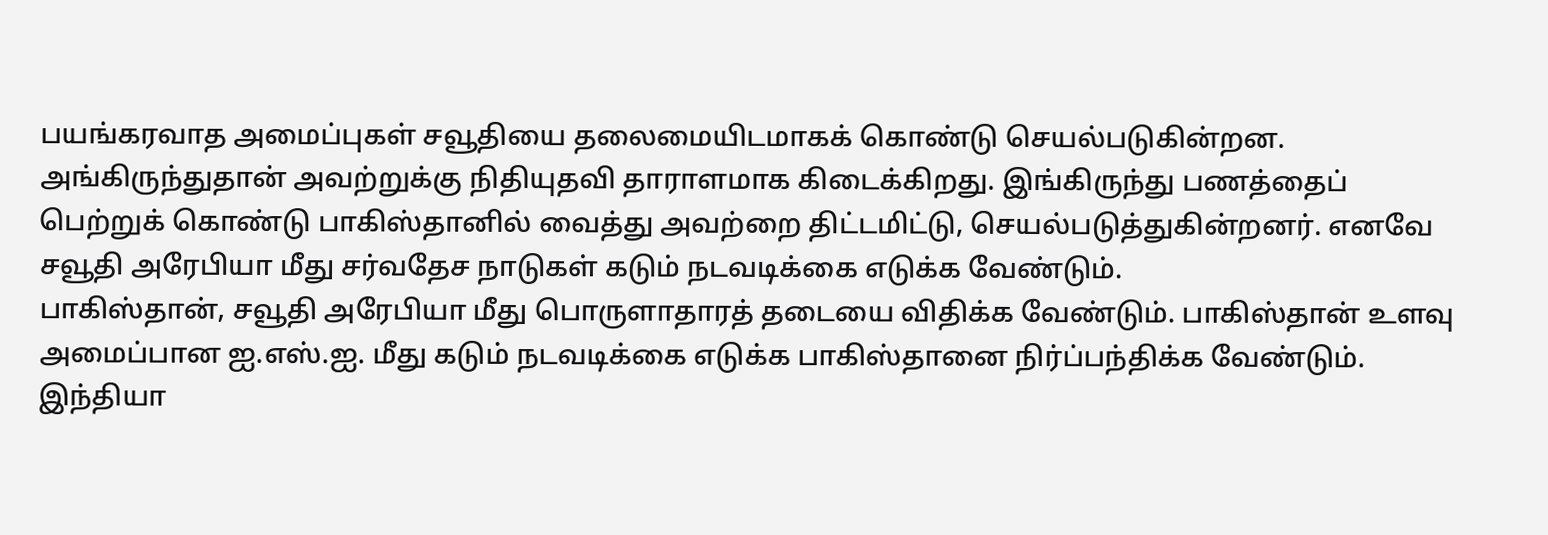பயங்கரவாத அமைப்புகள் சவூதியை தலைமையிடமாகக் கொண்டு செயல்படுகின்றன. அங்கிருந்துதான் அவற்றுக்கு நிதியுதவி தாராளமாக கிடைக்கிறது. இங்கிருந்து பணத்தைப் பெற்றுக் கொண்டு பாகிஸ்தானில் வைத்து அவற்றை திட்டமிட்டு, செயல்படுத்துகின்றனர். எனவே சவூதி அரேபியா மீது சர்வதேச நாடுகள் கடும் நடவடிக்கை எடுக்க வேண்டும்.
பாகிஸ்தான், சவூதி அரேபியா மீது பொருளாதாரத் தடையை விதிக்க வேண்டும். பாகிஸ்தான் உளவு அமைப்பான ஐ.எஸ்.ஐ. மீது கடும் நடவடிக்கை எடுக்க பாகிஸ்தானை நிர்ப்பந்திக்க வேண்டும்.
இந்தியா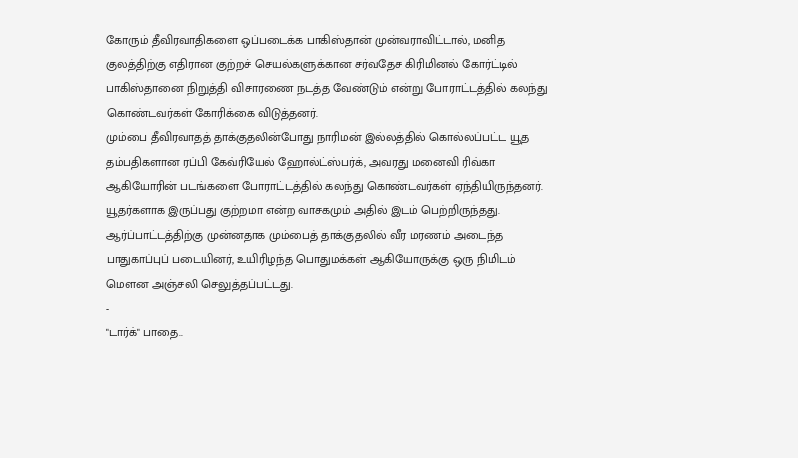கோரும் தீவிரவாதிகளை ஒப்படைக்க பாகிஸ்தான் முன்வராவிட்டால், மனித குலத்திற்கு எதிரான குற்றச் செயல்களுக்கான சர்வதேச கிரிமினல் கோர்ட்டில் பாகிஸ்தானை நிறுத்தி விசாரணை நடத்த வேண்டும் என்று போராட்டத்தில் கலந்து கொண்டவர்கள் கோரிக்கை விடுத்தனர்.
மும்பை தீவிரவாதத் தாக்குதலின்போது நாரிமன் இல்லத்தில் கொல்லப்பட்ட யூத தம்பதிகளான ரப்பி கேவ்ரியேல் ஹோல்ட்ஸ்பர்க், அவரது மனைவி ரிவ்கா ஆகியோரின் படங்களை போராட்டத்தில் கலந்து கொண்டவர்கள் ஏந்தியிருந்தனர்.
யூதர்களாக இருப்பது குற்றமா என்ற வாசகமும் அதில் இடம் பெற்றிருந்தது.
ஆர்ப்பாட்டத்திற்கு முன்னதாக மும்பைத் தாக்குதலில் வீர மரணம் அடைந்த பாதுகாப்புப் படையினர், உயிரிழந்த பொதுமக்கள் ஆகியோருக்கு ஒரு நிமிடம் மெளன அஞ்சலி செலுத்தப்பட்டது.
-
"டார்க்" பாதை..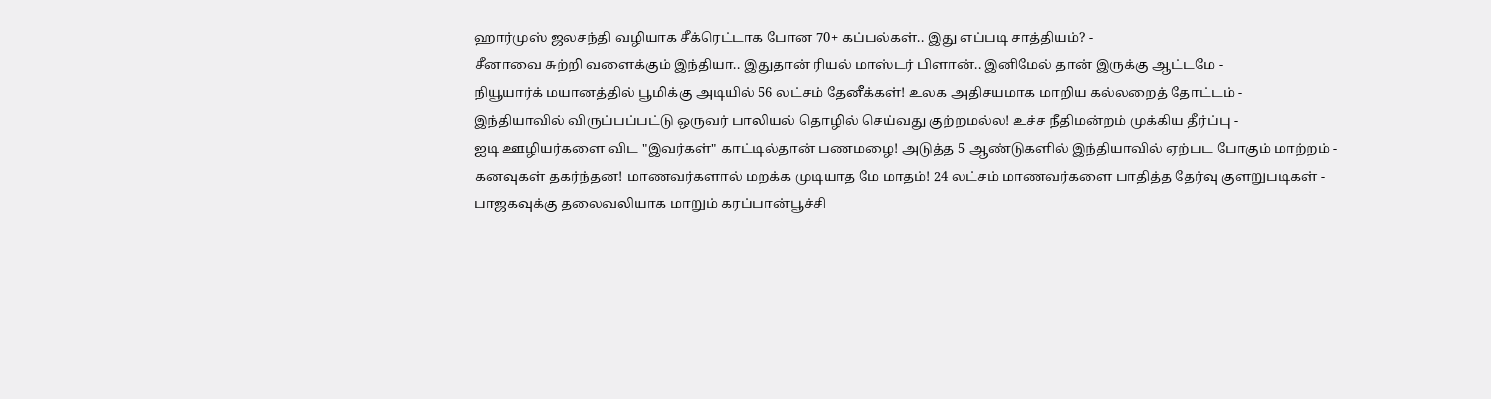ஹார்முஸ் ஜலசந்தி வழியாக சீக்ரெட்டாக போன 70+ கப்பல்கள்.. இது எப்படி சாத்தியம்? -
சீனாவை சுற்றி வளைக்கும் இந்தியா.. இதுதான் ரியல் மாஸ்டர் பிளான்.. இனிமேல் தான் இருக்கு ஆட்டமே -
நியூயார்க் மயானத்தில் பூமிக்கு அடியில் 56 லட்சம் தேனீக்கள்! உலக அதிசயமாக மாறிய கல்லறைத் தோட்டம் -
இந்தியாவில் விருப்பப்பட்டு ஒருவர் பாலியல் தொழில் செய்வது குற்றமல்ல! உச்ச நீதிமன்றம் முக்கிய தீர்ப்பு -
ஐடி ஊழியர்களை விட "இவர்கள்" காட்டில்தான் பணமழை! அடுத்த 5 ஆண்டுகளில் இந்தியாவில் ஏற்பட போகும் மாற்றம் -
கனவுகள் தகர்ந்தன! மாணவர்களால் மறக்க முடியாத மே மாதம்! 24 லட்சம் மாணவர்களை பாதித்த தேர்வு குளறுபடிகள் -
பாஜகவுக்கு தலைவலியாக மாறும் கரப்பான்பூச்சி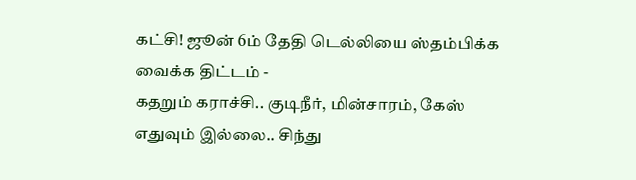கட்சி! ஜூன் 6ம் தேதி டெல்லியை ஸ்தம்பிக்க வைக்க திட்டம் -
கதறும் கராச்சி.. குடிநீர், மின்சாரம், கேஸ் எதுவும் இல்லை.. சிந்து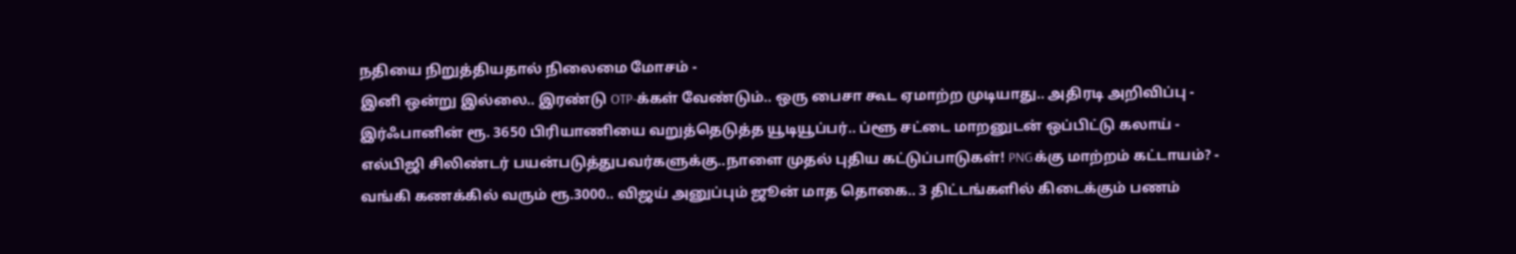நதியை நிறுத்தியதால் நிலைமை மோசம் -
இனி ஒன்று இல்லை.. இரண்டு OTP-க்கள் வேண்டும்.. ஒரு பைசா கூட ஏமாற்ற முடியாது.. அதிரடி அறிவிப்பு -
இர்ஃபானின் ரூ. 3650 பிரியாணியை வறுத்தெடுத்த யூடியூப்பர்.. ப்ளூ சட்டை மாறனுடன் ஒப்பிட்டு கலாய் -
எல்பிஜி சிலிண்டர் பயன்படுத்துபவர்களுக்கு..நாளை முதல் புதிய கட்டுப்பாடுகள்! PNGக்கு மாற்றம் கட்டாயம்? -
வங்கி கணக்கில் வரும் ரூ.3000.. விஜய் அனுப்பும் ஜூன் மாத தொகை.. 3 திட்டங்களில் கிடைக்கும் பணம்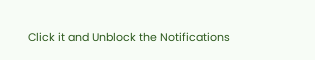Click it and Unblock the Notifications